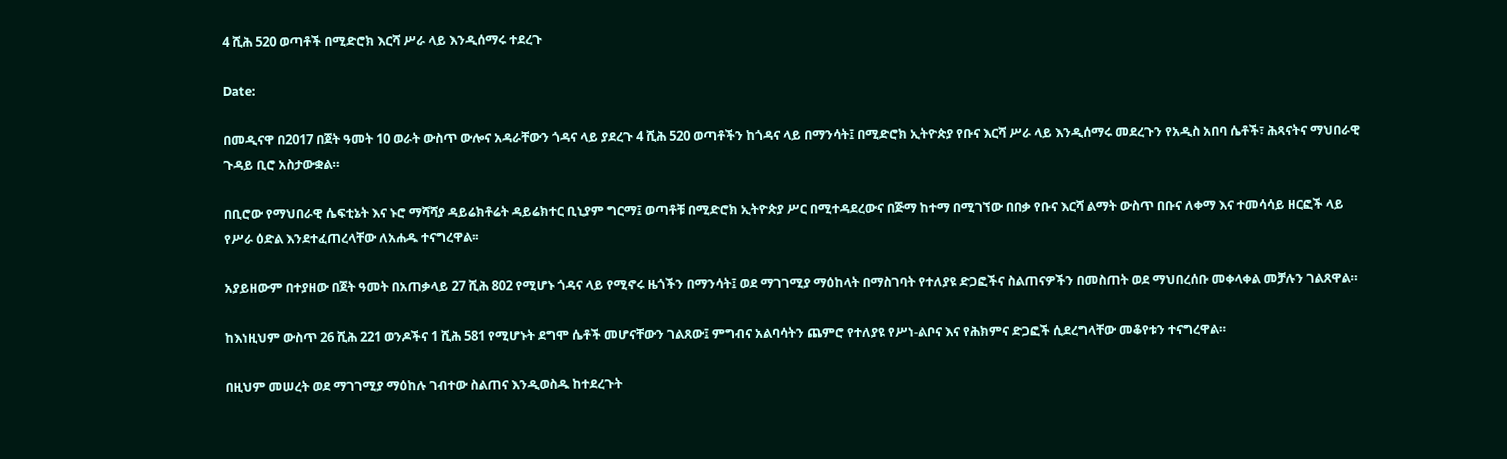4 ሺሕ 520 ወጣቶች በሚድሮክ እርሻ ሥራ ላይ እንዲሰማሩ ተደረጉ

Date:

በመዲናዋ በ2017 በጀት ዓመት 10 ወራት ውስጥ ውሎና አዳራቸውን ጎዳና ላይ ያደረጉ 4 ሺሕ 520 ወጣቶችን ከጎዳና ላይ በማንሳት፤ በሚድሮክ ኢትዮጵያ የቡና እርሻ ሥራ ላይ እንዲሰማሩ መደረጉን የአዲስ አበባ ሴቶች፣ ሕጻናትና ማህበራዊ ጉዳይ ቢሮ አስታውቋል።

በቢሮው የማህበራዊ ሴፍቲኔት እና ኑሮ ማሻሻያ ዳይሬክቶሬት ዳይሬክተር ቢኒያም ግርማ፤ ወጣቶቹ በሚድሮክ ኢትዮጵያ ሥር በሚተዳደረውና በጅማ ከተማ በሚገኘው በበቃ የቡና እርሻ ልማት ውስጥ በቡና ለቀማ እና ተመሳሳይ ዘርፎች ላይ የሥራ ዕድል እንደተፈጠረላቸው ለአሐዱ ተናግረዋል፡፡

አያይዘውም በተያዘው በጀት ዓመት በአጠቃላይ 27 ሺሕ 802 የሚሆኑ ጎዳና ላይ የሚኖሩ ዜጎችን በማንሳት፤ ወደ ማገገሚያ ማዕከላት በማስገባት የተለያዩ ድጋፎችና ስልጠናዎችን በመስጠት ወደ ማህበረሰቡ መቀላቀል መቻሉን ገልጸዋል።

ከእነዚህም ውስጥ 26 ሺሕ 221 ወንዶችና 1 ሺሕ 581 የሚሆኑት ደግሞ ሴቶች መሆናቸውን ገልጸው፤ ምግብና አልባሳትን ጨምሮ የተለያዩ የሥነ-ልቦና እና የሕክምና ድጋፎች ሲደረግላቸው መቆየቱን ተናግረዋል።

በዚህም መሠረት ወደ ማገገሚያ ማዕከሉ ገብተው ስልጠና እንዲወስዱ ከተደረጉት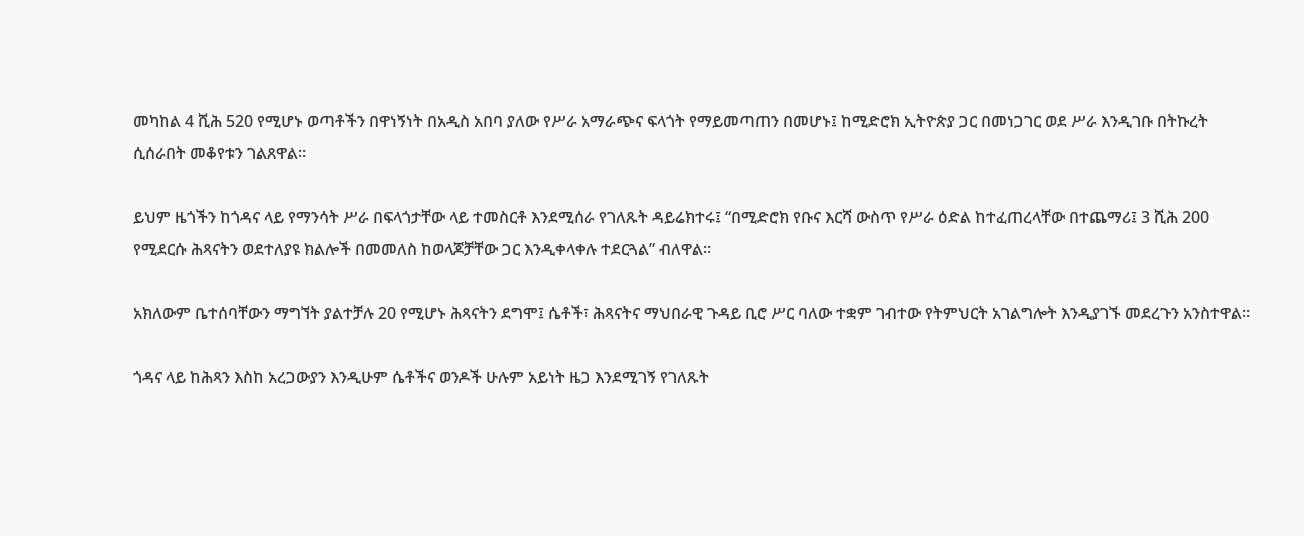መካከል 4 ሺሕ 520 የሚሆኑ ወጣቶችን በዋነኝነት በአዲስ አበባ ያለው የሥራ አማራጭና ፍላጎት የማይመጣጠን በመሆኑ፤ ከሚድሮክ ኢትዮጵያ ጋር በመነጋገር ወደ ሥራ እንዲገቡ በትኩረት ሲሰራበት መቆየቱን ገልጸዋል።

ይህም ዜጎችን ከጎዳና ላይ የማንሳት ሥራ በፍላጎታቸው ላይ ተመስርቶ እንደሚሰራ የገለጹት ዳይሬክተሩ፤ “በሚድሮክ የቡና እርሻ ውስጥ የሥራ ዕድል ከተፈጠረላቸው በተጨማሪ፤ 3 ሺሕ 200 የሚደርሱ ሕጻናትን ወደተለያዩ ክልሎች በመመለስ ከወላጆቻቸው ጋር እንዲቀላቀሉ ተደርጓል” ብለዋል።

አክለውም ቤተሰባቸውን ማግኘት ያልተቻሉ 20 የሚሆኑ ሕጻናትን ደግሞ፤ ሴቶች፣ ሕጻናትና ማህበራዊ ጉዳይ ቢሮ ሥር ባለው ተቋም ገብተው የትምህርት አገልግሎት እንዲያገኙ መደረጉን አንስተዋል።

ጎዳና ላይ ከሕጻን እስከ አረጋውያን እንዲሁም ሴቶችና ወንዶች ሁሉም አይነት ዜጋ እንደሚገኝ የገለጹት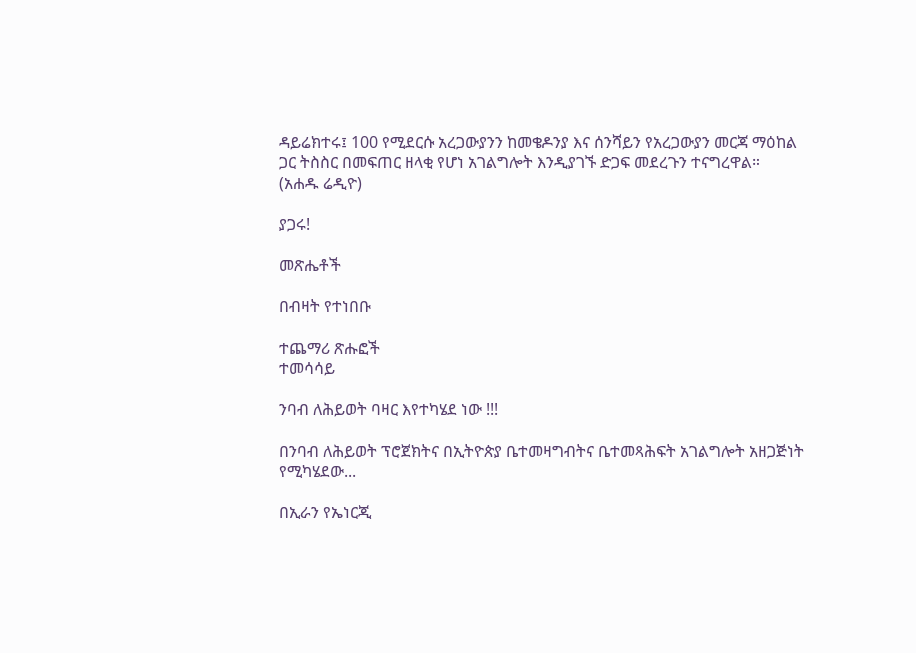ዳይሬክተሩ፤ 100 የሚደርሱ አረጋውያንን ከመቄዶንያ እና ሰንሻይን የአረጋውያን መርጃ ማዕከል ጋር ትስስር በመፍጠር ዘላቂ የሆነ አገልግሎት እንዲያገኙ ድጋፍ መደረጉን ተናግረዋል።
(አሐዱ ሬዲዮ)

ያጋሩ!

መጽሔቶች

በብዛት የተነበቡ

ተጨማሪ ጽሑፎች
ተመሳሳይ

ንባብ ለሕይወት ባዛር እየተካሄደ ነው !!!

በንባብ ለሕይወት ፕሮጀክትና በኢትዮጵያ ቤተመዛግብትና ቤተመጻሕፍት አገልግሎት አዘጋጅነት የሚካሄደው...

በኢራን የኤነርጂ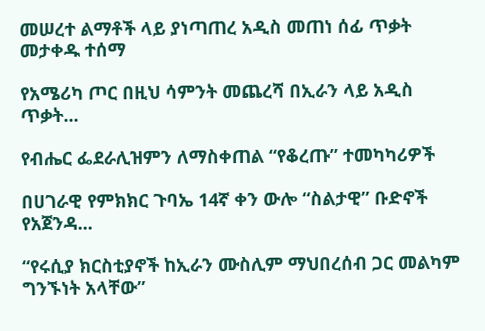መሠረተ ልማቶች ላይ ያነጣጠረ አዲስ መጠነ ሰፊ ጥቃት መታቀዱ ተሰማ

የአሜሪካ ጦር በዚህ ሳምንት መጨረሻ በኢራን ላይ አዲስ ጥቃት...

የብሔር ፌደራሊዝምን ለማስቀጠል “የቆረጡ” ተመካካሪዎች

በሀገራዊ የምክክር ጉባኤ 14ኛ ቀን ውሎ “ስልታዊ” ቡድኖች የአጀንዳ...

“የሩሲያ ክርስቲያኖች ከኢራን ሙስሊም ማህበረሰብ ጋር መልካም ግንኙነት አላቸው”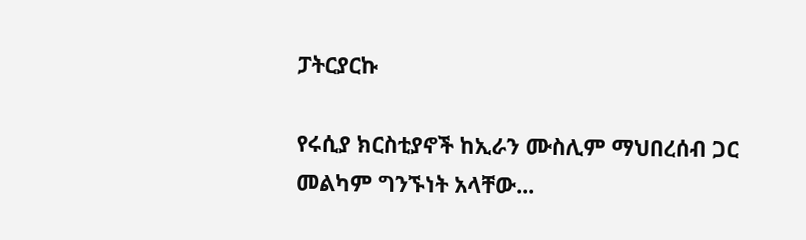ፓትርያርኩ

የሩሲያ ክርስቲያኖች ከኢራን ሙስሊም ማህበረሰብ ጋር መልካም ግንኙነት አላቸው...